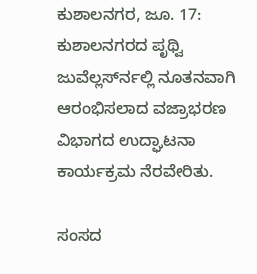ಕುಶಾಲನಗರ, ಜೂ. 17: ಕುಶಾಲನಗರದ ಪೃಥ್ವಿ ಜುವೆಲ್ಲರ್ಸ್‍ನಲ್ಲಿ ನೂತನವಾಗಿ ಆರಂಭಿಸಲಾದ ವಜ್ರಾಭರಣ ವಿಭಾಗದ ಉದ್ಘಾಟನಾ ಕಾರ್ಯಕ್ರಮ ನೆರವೇರಿತು.

ಸಂಸದ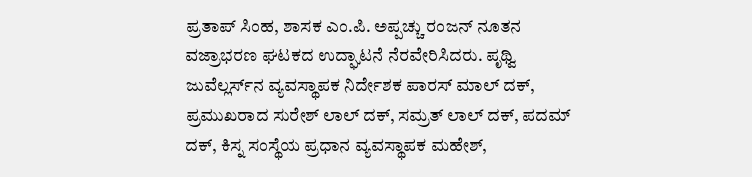ಪ್ರತಾಪ್ ಸಿಂಹ, ಶಾಸಕ ಎಂ.ಪಿ. ಅಪ್ಪಚ್ಚು ರಂಜನ್ ನೂತನ ವಜ್ರಾಭರಣ ಘಟಕದ ಉದ್ಘಾಟನೆ ನೆರವೇರಿಸಿದರು. ಪೃಥ್ವಿ ಜುವೆಲ್ಲರ್ಸ್‍ನ ವ್ಯವಸ್ಥಾಪಕ ನಿರ್ದೇಶಕ ಪಾರಸ್ ಮಾಲ್ ದಕ್, ಪ್ರಮುಖರಾದ ಸುರೇಶ್ ಲಾಲ್ ದಕ್, ಸಮ್ರತ್ ಲಾಲ್ ದಕ್, ಪದಮ್ ದಕ್, ಕಿಸ್ನ ಸಂಸ್ಥೆಯ ಪ್ರಧಾನ ವ್ಯವಸ್ಥಾಪಕ ಮಹೇಶ್,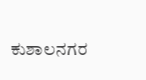ಕುಶಾಲನಗರ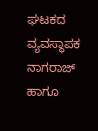ಘಟಕದ ವ್ಯವಸ್ಥಾಪಕ ನಾಗರಾಜ್ ಹಾಗೂ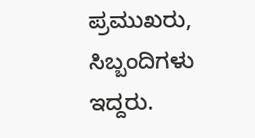ಪ್ರಮುಖರು, ಸಿಬ್ಬಂದಿಗಳು ಇದ್ದರು.